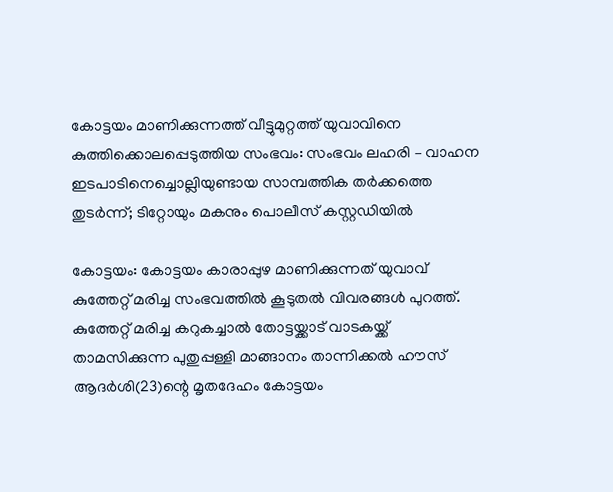കോട്ടയം മാണിക്കുന്നത്ത് വീട്ടുമുറ്റത്ത് യുവാവിനെ കുത്തിക്കൊലപ്പെടുത്തിയ സംഭവം: സംഭവം ലഹരി – വാഹന ഇടപാടിനെച്ചൊല്ലിയുണ്ടായ സാമ്പത്തിക തർക്കത്തെ തുടർന്ന്; ടിറ്റോയും മകനും പൊലീസ് കസ്റ്റഡിയിൽ

കോട്ടയം: കോട്ടയം കാരാപ്പുഴ മാണിക്കുന്നത് യുവാവ് കുത്തേറ്റ് മരിച്ച സംഭവത്തിൽ കൂടുതൽ വിവരങ്ങൾ പുറത്ത്. കുത്തേറ്റ് മരിച്ച കറുകച്ചാൽ തോട്ടയ്ക്കാട് വാടകയ്ക്ക് താമസിക്കുന്ന പുതുപ്പള്ളി മാങ്ങാനം താന്നിക്കൽ ഹൗസ് ആദർശി(23)ന്റെ മൃതദേഹം കോട്ടയം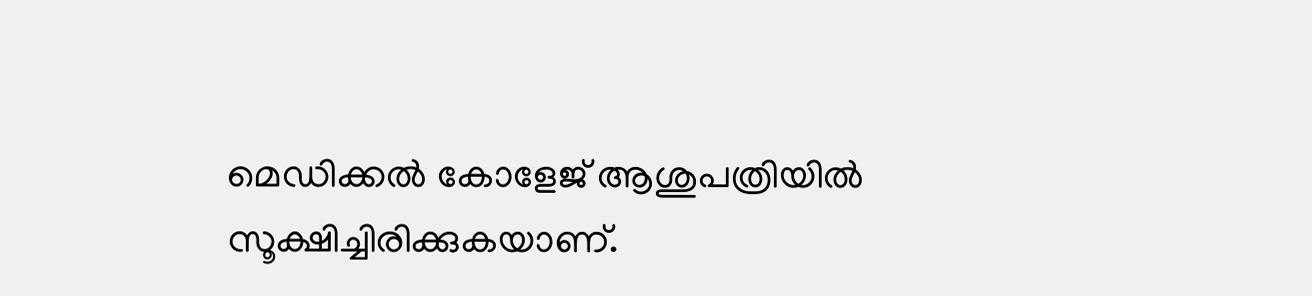മെഡിക്കൽ കോളേജ് ആശുപത്രിയിൽ സൂക്ഷിച്ചിരിക്കുകയാണ്.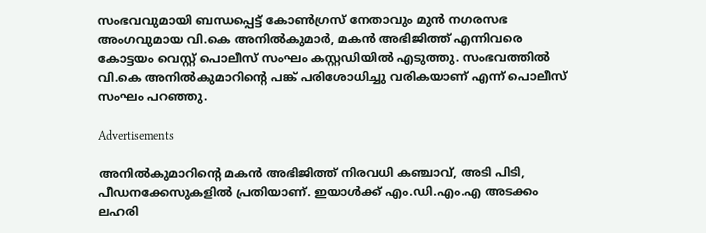സംഭവവുമായി ബന്ധപ്പെട്ട് കോൺഗ്രസ് നേതാവും മുൻ നഗരസഭ അംഗവുമായ വി.കെ അനിൽകുമാർ, മകൻ അഭിജിത്ത് എന്നിവരെ കോട്ടയം വെസ്റ്റ് പൊലീസ് സംഘം കസ്റ്റഡിയിൽ എടുത്തു. സംഭവത്തിൽ വി.കെ അനിൽകുമാറിന്റെ പങ്ക് പരിശോധിച്ചു വരികയാണ് എന്ന് പൊലീസ് സംഘം പറഞ്ഞു.

Advertisements

അനിൽകുമാറിന്റെ മകൻ അഭിജിത്ത് നിരവധി കഞ്ചാവ്, അടി പിടി, പീഡനക്കേസുകളിൽ പ്രതിയാണ്. ഇയാൾക്ക് എം.ഡി.എം.എ അടക്കം ലഹരി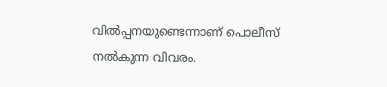വിൽപ്പനയുണ്ടെന്നാണ് പൊലീസ് നൽകുന്ന വിവരം.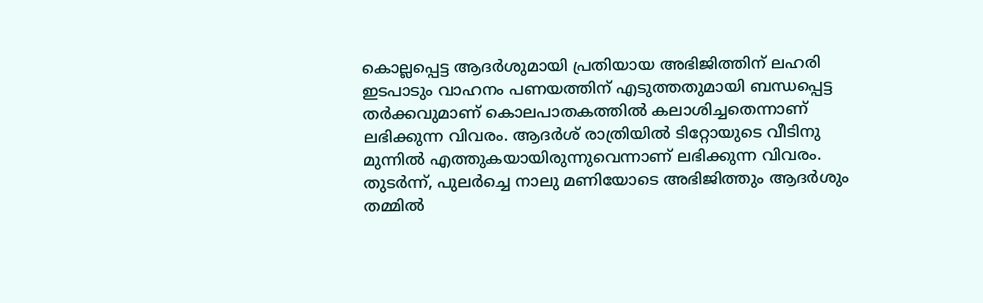കൊല്ലപ്പെട്ട ആദർശുമായി പ്രതിയായ അഭിജിത്തിന് ലഹരി ഇടപാടും വാഹനം പണയത്തിന് എടുത്തതുമായി ബന്ധപ്പെട്ട തർക്കവുമാണ് കൊലപാതകത്തിൽ കലാശിച്ചതെന്നാണ് ലഭിക്കുന്ന വിവരം. ആദർശ് രാത്രിയിൽ ടിറ്റോയുടെ വീടിനു മുന്നിൽ എത്തുകയായിരുന്നുവെന്നാണ് ലഭിക്കുന്ന വിവരം. തുടർന്ന്, പുലർച്ചെ നാലു മണിയോടെ അഭിജിത്തും ആദർശും തമ്മിൽ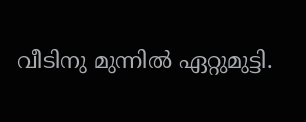വീടിനു മുന്നിൽ ഏറ്റുമുട്ടി.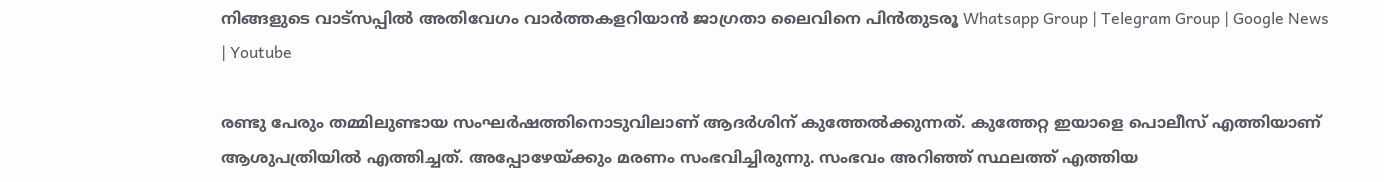നിങ്ങളുടെ വാട്സപ്പിൽ അതിവേഗം വാർത്തകളറിയാൻ ജാഗ്രതാ ലൈവിനെ പിൻതുടരൂ Whatsapp Group | Telegram Group | Google News | Youtube

രണ്ടു പേരും തമ്മിലുണ്ടായ സംഘർഷത്തിനൊടുവിലാണ് ആദർശിന് കുത്തേൽക്കുന്നത്. കുത്തേറ്റ ഇയാളെ പൊലീസ് എത്തിയാണ് ആശുപത്രിയിൽ എത്തിച്ചത്. അപ്പോഴേയ്ക്കും മരണം സംഭവിച്ചിരുന്നു. സംഭവം അറിഞ്ഞ് സ്ഥലത്ത് എത്തിയ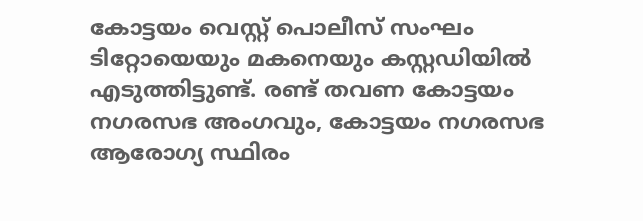കോട്ടയം വെസ്റ്റ് പൊലീസ് സംഘം ടിറ്റോയെയും മകനെയും കസ്റ്റഡിയിൽ എടുത്തിട്ടുണ്ട്. രണ്ട് തവണ കോട്ടയം നഗരസഭ അംഗവും, കോട്ടയം നഗരസഭ ആരോഗ്യ സ്ഥിരം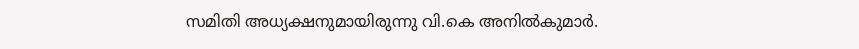സമിതി അധ്യക്ഷനുമായിരുന്നു വി.കെ അനിൽകുമാർ.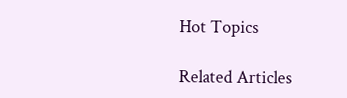Hot Topics

Related Articles